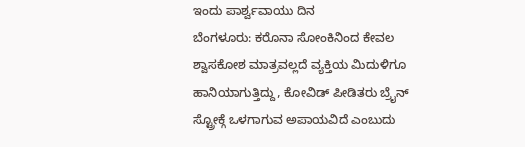ಇಂದು ಪಾರ್ಶ್ವವಾಯು ದಿನ
ಬೆಂಗಳೂರು: ಕರೊನಾ ಸೋಂಕಿನಿಂದ ಕೇವಲ ಶ್ವಾಸಕೋಶ ಮಾತ್ರವಲ್ಲದೆ ವ್ಯಕ್ತಿಯ ಮಿದುಳಿಗೂ ಹಾನಿಯಾಗುತ್ತಿದ್ದು, ಕೋವಿಡ್ ಪೀಡಿತರು ಬ್ರೖೆನ್ ಸ್ಟ್ರೋಕ್ಗೆ ಒಳಗಾಗುವ ಅಪಾಯವಿದೆ ಎಂಬುದು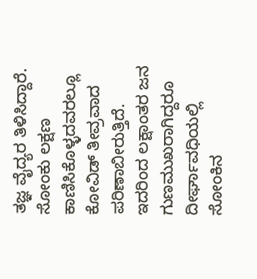ತಜ್ಞ ವೈದ್ಯರ ತಿಳಿಸಿದ್ದಾರೆ. ಸೋಂಕು ಲಕ್ಷಣ ಕಾಣಿಸಿಕೊಳ್ಳದವರಲ್ಲೂ ಕೋವಿಡ್ ತೀವ್ರವಾದ ಪರಿಣಾಬೀರುತ್ತಿದೆ. ಇದರಿಂದ ಲಕ್ಷಾಂತರ ಜನ ಗುಣಮುಖರಾಗಿದ್ದರೂ ದೀರ್ಘಾವಧಿಯಲ್ಲಿ ಸೋಂಕಿನ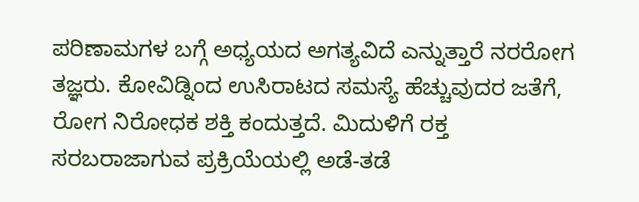ಪರಿಣಾಮಗಳ ಬಗ್ಗೆ ಅಧ್ಯಯದ ಅಗತ್ಯವಿದೆ ಎನ್ನುತ್ತಾರೆ ನರರೋಗ ತಜ್ಞರು. ಕೋವಿಡ್ನಿಂದ ಉಸಿರಾಟದ ಸಮಸ್ಯೆ ಹೆಚ್ಚುವುದರ ಜತೆಗೆ, ರೋಗ ನಿರೋಧಕ ಶಕ್ತಿ ಕಂದುತ್ತದೆ. ಮಿದುಳಿಗೆ ರಕ್ತ ಸರಬರಾಜಾಗುವ ಪ್ರಕ್ರಿಯೆಯಲ್ಲಿ ಅಡೆ-ತಡೆ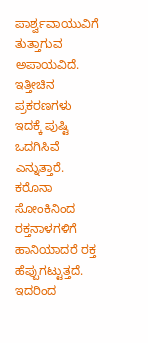ಪಾರ್ಶ್ವವಾಯುವಿಗೆ ತುತ್ತಾಗುವ ಅಪಾಯವಿದೆ. ಇತ್ತೀಚಿನ ಪ್ರಕರಣಗಳು ಇದಕ್ಕೆ ಪುಷ್ಟಿ ಒದಗಿಸಿವೆ ಎನ್ನುತ್ತಾರೆ.
ಕರೊನಾ ಸೋಂಕಿನಿಂದ ರಕ್ತನಾಳಗಳಿಗೆ ಹಾನಿಯಾದರೆ ರಕ್ತ ಹೆಪ್ಪುಗಟ್ಟುತ್ತದೆ. ಇದರಿಂದ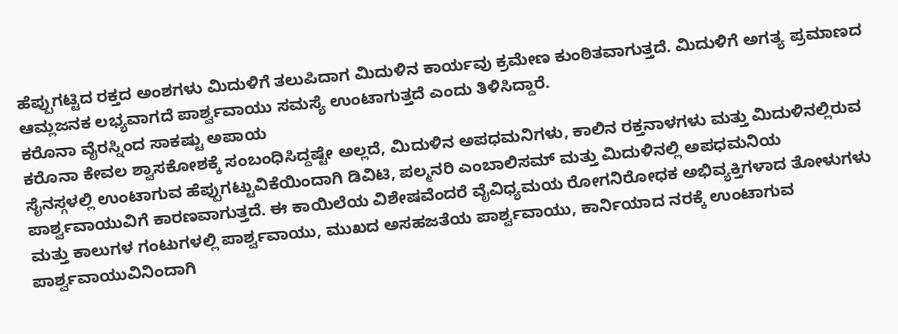ಹೆಪ್ಪುಗಟ್ಟಿದ ರಕ್ತದ ಅಂಶಗಳು ಮಿದುಳಿಗೆ ತಲುಪಿದಾಗ ಮಿದುಳಿನ ಕಾರ್ಯವು ಕ್ರಮೇಣ ಕುಂಠಿತವಾಗುತ್ತದೆ. ಮಿದುಳಿಗೆ ಅಗತ್ಯ ಪ್ರಮಾಣದ ಆಮ್ಲಜನಕ ಲಭ್ಯವಾಗದೆ ಪಾರ್ಶ್ವವಾಯು ಸಮಸ್ಯೆ ಉಂಟಾಗುತ್ತದೆ ಎಂದು ತಿಳಿಸಿದ್ದಾರೆ.
ಕರೊನಾ ವೈರಸ್ನಿಂದ ಸಾಕಷ್ಟು ಅಪಾಯ
ಕರೊನಾ ಕೇವಲ ಶ್ವಾಸಕೋಶಕ್ಕೆ ಸಂಬಂಧಿಸಿದ್ದಷ್ಟೇ ಅಲ್ಲದೆ, ಮಿದುಳಿನ ಅಪಧಮನಿಗಳು, ಕಾಲಿನ ರಕ್ತನಾಳಗಳು ಮತ್ತು ಮಿದುಳಿನಲ್ಲಿರುವ ಸೈನಸ್ಗಳಲ್ಲಿ ಉಂಟಾಗುವ ಹೆಪ್ಪುಗಟ್ಟುವಿಕೆಯಿಂದಾಗಿ ಡಿವಿಟಿ, ಪಲ್ಮನರಿ ಎಂಬಾಲಿಸಮ್ ಮತ್ತು ಮಿದುಳಿನಲ್ಲಿ ಅಪಧಮನಿಯ ಪಾರ್ಶ್ವವಾಯುವಿಗೆ ಕಾರಣವಾಗುತ್ತದೆ. ಈ ಕಾಯಿಲೆಯ ವಿಶೇಷವೆಂದರೆ ವೈವಿಧ್ಯಮಯ ರೋಗನಿರೋಧಕ ಅಭಿವ್ಯಕ್ತಿಗಳಾದ ತೋಳುಗಳು ಮತ್ತು ಕಾಲುಗಳ ಗಂಟುಗಳಲ್ಲಿ ಪಾರ್ಶ್ವವಾಯು, ಮುಖದ ಅಸಹಜತೆಯ ಪಾರ್ಶ್ವವಾಯು, ಕಾರ್ನಿಯಾದ ನರಕ್ಕೆ ಉಂಟಾಗುವ ಪಾರ್ಶ್ವವಾಯುವಿನಿಂದಾಗಿ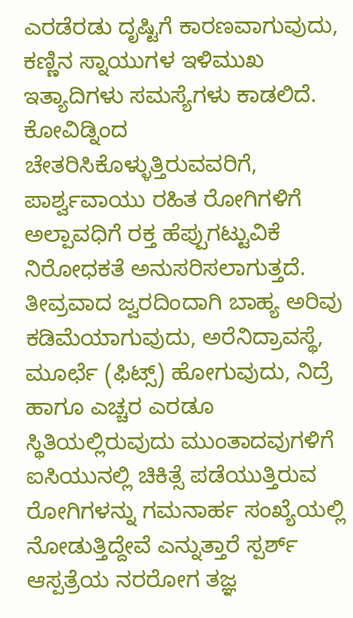ಎರಡೆರಡು ದೃಷ್ಟಿಗೆ ಕಾರಣವಾಗುವುದು, ಕಣ್ಣಿನ ಸ್ನಾಯುಗಳ ಇಳಿಮುಖ ಇತ್ಯಾದಿಗಳು ಸಮಸ್ಯೆಗಳು ಕಾಡಲಿದೆ.
ಕೋವಿಡ್ನಿಂದ ಚೇತರಿಸಿಕೊಳ್ಳುತ್ತಿರುವವರಿಗೆ, ಪಾರ್ಶ್ವವಾಯು ರಹಿತ ರೋಗಿಗಳಿಗೆ ಅಲ್ಪಾವಧಿಗೆ ರಕ್ತ ಹೆಪ್ಪುಗಟ್ಟುವಿಕೆ ನಿರೋಧಕತೆ ಅನುಸರಿಸಲಾಗುತ್ತದೆ. ತೀವ್ರವಾದ ಜ್ವರದಿಂದಾಗಿ ಬಾಹ್ಯ ಅರಿವು ಕಡಿಮೆಯಾಗುವುದು, ಅರೆನಿದ್ರಾವಸ್ಥೆ, ಮೂರ್ಛೆ (ಫಿಟ್ಸ್) ಹೋಗುವುದು, ನಿದ್ರೆ ಹಾಗೂ ಎಚ್ಚರ ಎರಡೂ ಸ್ಥಿತಿಯಲ್ಲಿರುವುದು ಮುಂತಾದವುಗಳಿಗೆ ಐಸಿಯುನಲ್ಲಿ ಚಿಕಿತ್ಸೆ ಪಡೆಯುತ್ತಿರುವ ರೋಗಿಗಳನ್ನು ಗಮನಾರ್ಹ ಸಂಖ್ಯೆಯಲ್ಲಿ ನೋಡುತ್ತಿದ್ದೇವೆ ಎನ್ನುತ್ತಾರೆ ಸ್ಪರ್ಶ್ ಆಸ್ಪತ್ರೆಯ ನರರೋಗ ತಜ್ಞ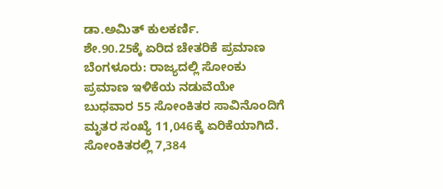ಡಾ.ಅಮಿತ್ ಕುಲಕರ್ಣಿ.
ಶೇ.90.25ಕ್ಕೆ ಏರಿದ ಚೇತರಿಕೆ ಪ್ರಮಾಣ
ಬೆಂಗಳೂರು: ರಾಜ್ಯದಲ್ಲಿ ಸೋಂಕು ಪ್ರಮಾಣ ಇಳಿಕೆಯ ನಡುವೆಯೇ ಬುಧವಾರ 55 ಸೋಂಕಿತರ ಸಾವಿನೊಂದಿಗೆ ಮೃತರ ಸಂಖ್ಯೆ 11,046ಕ್ಕೆ ಏರಿಕೆಯಾಗಿದೆ. ಸೋಂಕಿತರಲ್ಲಿ 7,384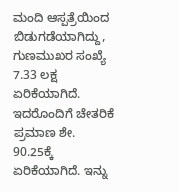ಮಂದಿ ಆಸ್ಪತ್ರೆಯಿಂದ ಬಿಡುಗಡೆಯಾಗಿದ್ದು, ಗುಣಮುಖರ ಸಂಖ್ಯೆ 7.33 ಲಕ್ಷ ಏರಿಕೆಯಾಗಿದೆ. ಇದರೊಂದಿಗೆ ಚೇತರಿಕೆ ಪ್ರಮಾಣ ಶೇ. 90.25ಕ್ಕೆ ಏರಿಕೆಯಾಗಿದೆ. ಇನ್ನು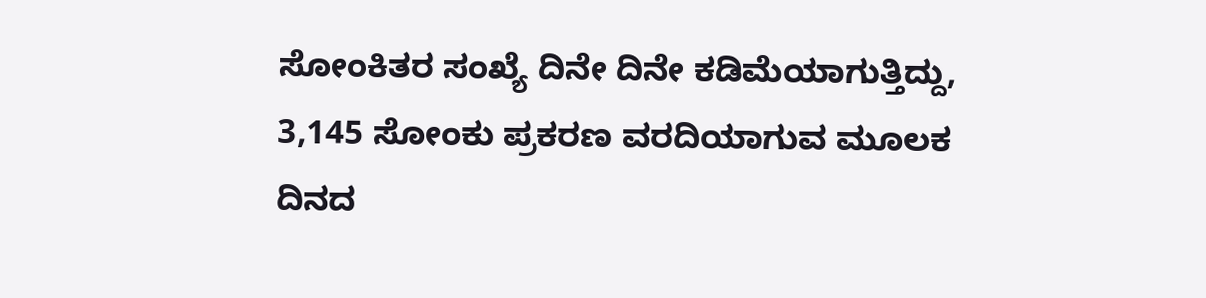ಸೋಂಕಿತರ ಸಂಖ್ಯೆ ದಿನೇ ದಿನೇ ಕಡಿಮೆಯಾಗುತ್ತಿದ್ದು, 3,145 ಸೋಂಕು ಪ್ರಕರಣ ವರದಿಯಾಗುವ ಮೂಲಕ ದಿನದ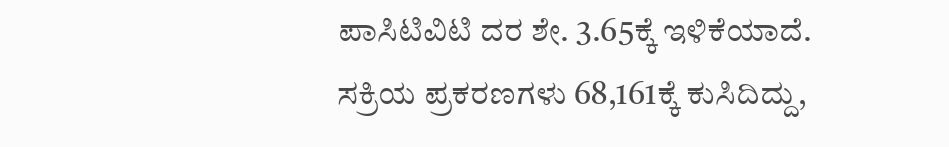ಪಾಸಿಟಿವಿಟಿ ದರ ಶೇ. 3.65ಕ್ಕೆ ಇಳಿಕೆಯಾದೆ. ಸಕ್ರಿಯ ಪ್ರಕರಣಗಳು 68,161ಕ್ಕೆ ಕುಸಿದಿದ್ದು,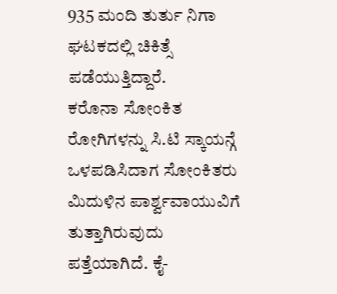935 ಮಂದಿ ತುರ್ತು ನಿಗಾ ಘಟಕದಲ್ಲಿ ಚಿಕಿತ್ಸೆ ಪಡೆಯುತ್ತಿದ್ದಾರೆ.
ಕರೊನಾ ಸೋಂಕಿತ ರೋಗಿಗಳನ್ನು ಸಿ.ಟಿ ಸ್ಕಾಯನ್ಗೆ ಒಳಪಡಿಸಿದಾಗ ಸೋಂಕಿತರು ಮಿದುಳಿನ ಪಾರ್ಶ್ವವಾಯುವಿಗೆ ತುತ್ತಾಗಿರುವುದು ಪತ್ತೆಯಾಗಿದೆ. ಕೈ-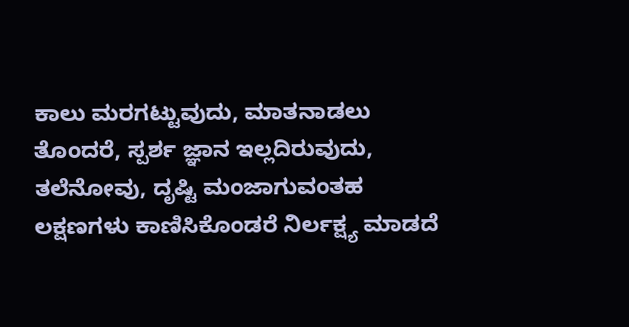ಕಾಲು ಮರಗಟ್ಟುವುದು, ಮಾತನಾಡಲು ತೊಂದರೆ, ಸ್ಪರ್ಶ ಜ್ಞಾನ ಇಲ್ಲದಿರುವುದು, ತಲೆನೋವು, ದೃಷ್ಟಿ ಮಂಜಾಗುವಂತಹ ಲಕ್ಷಣಗಳು ಕಾಣಿಸಿಕೊಂಡರೆ ನಿರ್ಲಕ್ಷ್ಯ ಮಾಡದೆ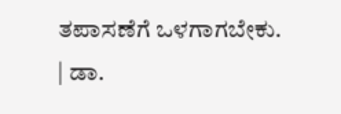ತಪಾಸಣೆಗೆ ಒಳಗಾಗಬೇಕು.
| ಡಾ.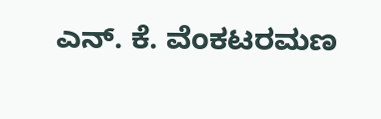ಎನ್. ಕೆ. ವೆಂಕಟರಮಣ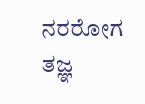ನರರೋಗ ತಜ್ಞ